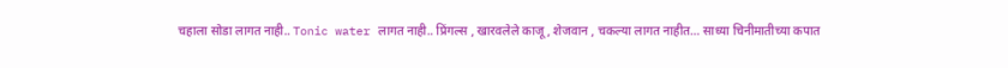चहाला सोडा लागत नाही.. Tonic water लागत नाही.. प्रिंगल्स , खारवलेले काजू , शेजवान , चकल्या लागत नाहीत… साध्या चिनीमातीच्या कपात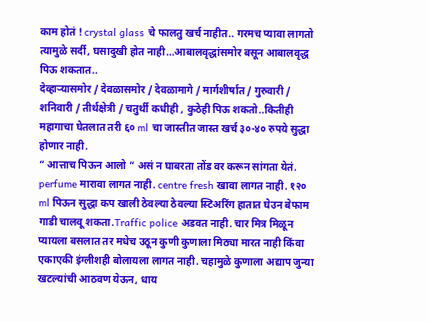काम होतं ! crystal glass चे फालतु खर्च नाहीत.. गरमच प्यावा लागतो त्यामुळे सर्दी, घसादुखी होत नाही…आबालवृद्धांसमोर बसून आबालवृद्ध पिऊ शकतात..
देव्हाऱ्यासमोर / देवळासमोर / देवळामागे / मार्गशीर्षात / गुरुवारी / शनिवारी / तीर्थक्षेत्री / चतुर्थी कधीही , कुठेही पिऊ शकतो..कितीही महागाचा घेतलात तरी ६० ml चा जास्तीत जास्त खर्च ३०-४० रुपये सुद्धा होणार नाही.
” आत्ताच पिऊन आलो ” असं न घाबरता तोंड वर करून सांगता येतं. perfume मारावा लागत नाही. centre fresh खावा लागत नाही. १२० ml पिऊन सुद्धा कप खाली ठेवल्या ठेवल्या स्टिअरिंग हातात घेउन बेफाम गाडी चालवू शकता.Traffic police अडवत नाही. चार मित्र मिळून प्यायला बसलात तर मधेच उठून कुणी कुणाला मिठ्या मारत नाही किंवा एकाएकी इंग्लीशही बोलायला लागत नाही. चहामुळे कुणाला अद्याप जुन्या खटल्यांची आठवण येऊन, धाय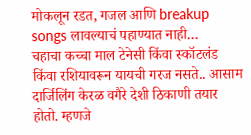मोकलून रडत, गजल आणि breakup songs लावल्याचं पहाण्यात नाही…
चहाचा कच्चा माल टेनेसी किंवा स्कॉटलंड किंवा रशियावरून यायची गरज नसते.. आसाम दार्जिलिंग केरळ वगैरे देशी ठिकाणी तयार होतो. म्हणजे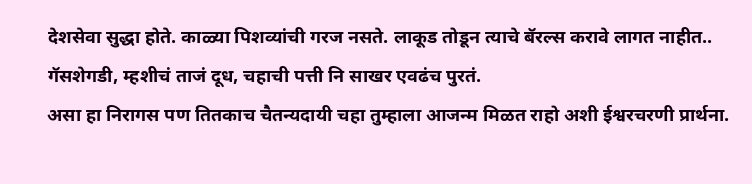देशसेवा सुद्धा होते. काळ्या पिशव्यांची गरज नसते. लाकूड तोडून त्याचे बॅरल्स करावे लागत नाहीत.. गॅसशेगडी, म्हशीचं ताजं दूध, चहाची पत्ती नि साखर एवढंच पुरतं.
असा हा निरागस पण तितकाच चैतन्यदायी चहा तुम्हाला आजन्म मिळत राहो अशी ईश्वरचरणी प्रार्थना.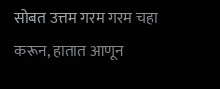सोबत उत्तम गरम गरम चहा करून, हातात आणून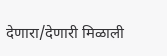देणारा/देणारी मिळाली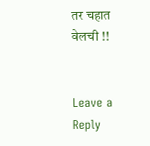तर चहात वेलची !!


Leave a Reply